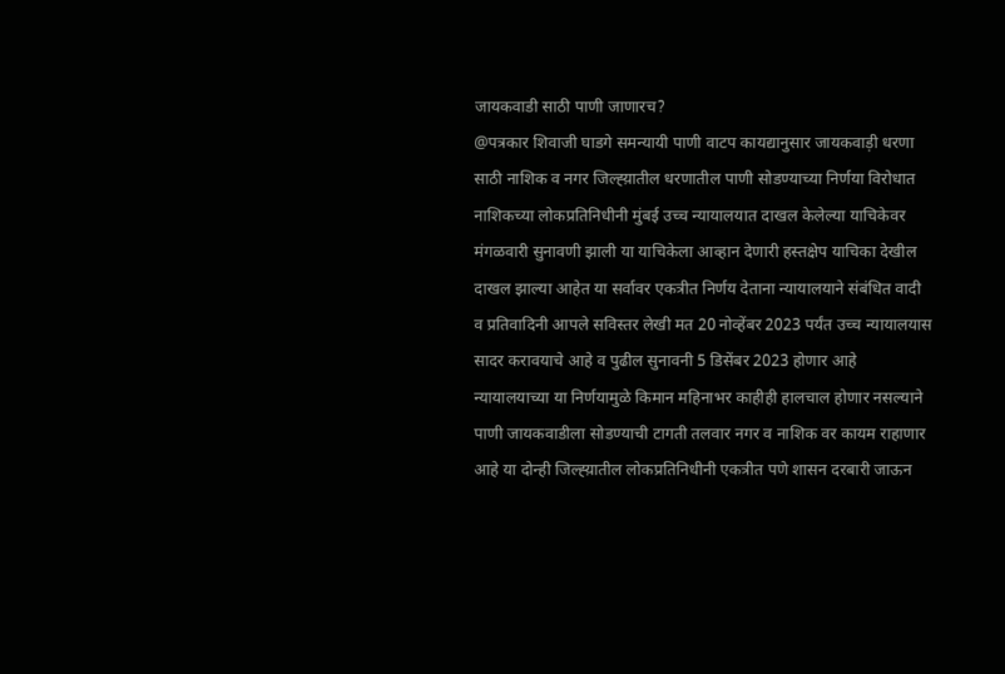जायकवाडी साठी पाणी जाणारच?
@पत्रकार शिवाजी घाडगे समन्यायी पाणी वाटप कायद्यानुसार जायकवाड़ी धरणा साठी नाशिक व नगर जिल्ह्य़ातील धरणातील पाणी सोडण्याच्या निर्णया विरोधात नाशिकच्या लोकप्रतिनिधीनी मुंबई उच्च न्यायालयात दाखल केलेल्या याचिकेवर मंगळवारी सुनावणी झाली या याचिकेला आव्हान देणारी हस्तक्षेप याचिका देखील दाखल झाल्या आहेत या सर्वावर एकत्रीत निर्णय देताना न्यायालयाने संबंधित वादी व प्रतिवादिनी आपले सविस्तर लेखी मत 20 नोव्हेंबर 2023 पर्यंत उच्च न्यायालयास सादर करावयाचे आहे व पुढील सुनावनी 5 डिसेंबर 2023 होणार आहे न्यायालयाच्या या निर्णयामुळे किमान महिनाभर काहीही हालचाल होणार नसल्याने पाणी जायकवाडीला सोडण्याची टागती तलवार नगर व नाशिक वर कायम राहाणार आहे या दोन्ही जिल्ह्य़ातील लोकप्रतिनिधीनी एकत्रीत पणे शासन दरबारी जाऊन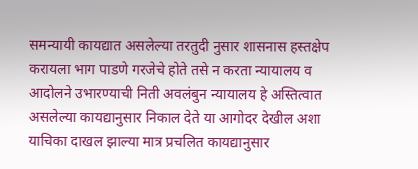समन्यायी कायद्यात असलेल्या तरतुदी नुसार शासनास हस्तक्षेप करायला भाग पाडणे गरजेचे होते तसे न करता न्यायालय व आदोलने उभारण्याची निती अवलंबुन न्यायालय हे अस्तित्वात असलेल्या कायद्यानुसार निकाल देते या आगोदर देखील अशा याचिका दाखल झाल्या मात्र प्रचलित कायद्यानुसार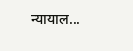न्यायाल...